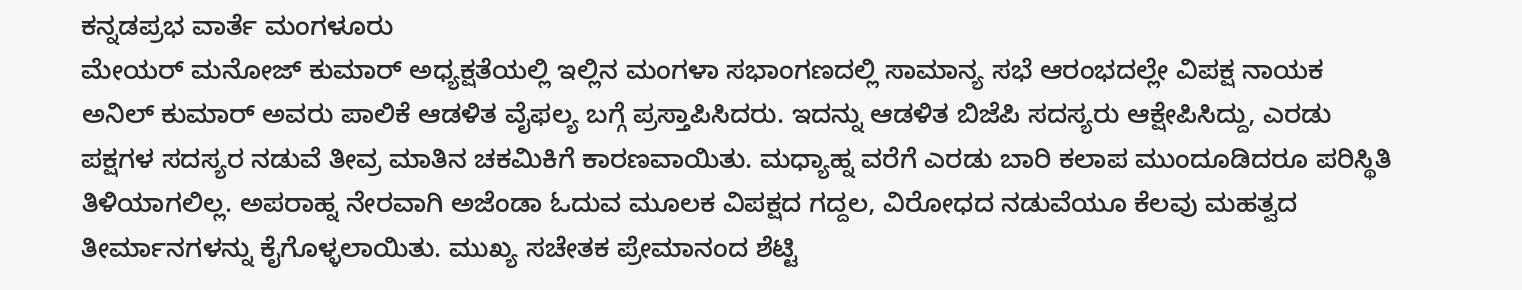ಕನ್ನಡಪ್ರಭ ವಾರ್ತೆ ಮಂಗಳೂರು
ಮೇಯರ್ ಮನೋಜ್ ಕುಮಾರ್ ಅಧ್ಯಕ್ಷತೆಯಲ್ಲಿ ಇಲ್ಲಿನ ಮಂಗಳಾ ಸಭಾಂಗಣದಲ್ಲಿ ಸಾಮಾನ್ಯ ಸಭೆ ಆರಂಭದಲ್ಲೇ ವಿಪಕ್ಷ ನಾಯಕ ಅನಿಲ್ ಕುಮಾರ್ ಅವರು ಪಾಲಿಕೆ ಆಡಳಿತ ವೈಫಲ್ಯ ಬಗ್ಗೆ ಪ್ರಸ್ತಾಪಿಸಿದರು. ಇದನ್ನು ಆಡಳಿತ ಬಿಜೆಪಿ ಸದಸ್ಯರು ಆಕ್ಷೇಪಿಸಿದ್ದು, ಎರಡು ಪಕ್ಷಗಳ ಸದಸ್ಯರ ನಡುವೆ ತೀವ್ರ ಮಾತಿನ ಚಕಮಿಕಿಗೆ ಕಾರಣವಾಯಿತು. ಮಧ್ಯಾಹ್ನ ವರೆಗೆ ಎರಡು ಬಾರಿ ಕಲಾಪ ಮುಂದೂಡಿದರೂ ಪರಿಸ್ಥಿತಿ ತಿಳಿಯಾಗಲಿಲ್ಲ. ಅಪರಾಹ್ನ ನೇರವಾಗಿ ಅಜೆಂಡಾ ಓದುವ ಮೂಲಕ ವಿಪಕ್ಷದ ಗದ್ದಲ, ವಿರೋಧದ ನಡುವೆಯೂ ಕೆಲವು ಮಹತ್ವದ ತೀರ್ಮಾನಗಳನ್ನು ಕೈಗೊಳ್ಳಲಾಯಿತು. ಮುಖ್ಯ ಸಚೇತಕ ಪ್ರೇಮಾನಂದ ಶೆಟ್ಟಿ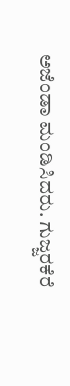ಅಜೆಂಡಾ ಮಂಡಿಸಿದರು. ಗುಜ್ಜರಕೆರೆ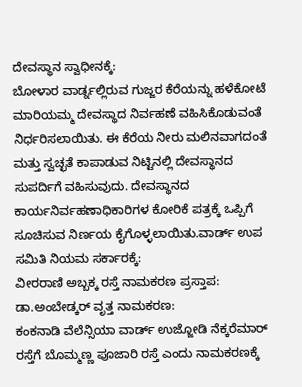ದೇವಸ್ಥಾನ ಸ್ವಾಧೀನಕ್ಕೆ:
ಬೋಳಾರ ವಾರ್ಡ್ನಲ್ಲಿರುವ ಗುಜ್ಜರ ಕೆರೆಯನ್ನು ಹಳೆಕೋಟೆ ಮಾರಿಯಮ್ಮ ದೇವಸ್ಥಾದ ನಿರ್ವಹಣೆ ವಹಿಸಿಕೊಡುವಂತೆ ನಿರ್ಧರಿಸಲಾಯಿತು. ಈ ಕೆರೆಯ ನೀರು ಮಲಿನವಾಗದಂತೆ ಮತ್ತು ಸ್ವಚ್ಛತೆ ಕಾಪಾಡುವ ನಿಟ್ಟಿನಲ್ಲಿ ದೇವಸ್ಥಾನದ ಸುಪರ್ದಿಗೆ ವಹಿಸುವುದು. ದೇವಸ್ಥಾನದ ಕಾರ್ಯನಿರ್ವಹಣಾಧಿಕಾರಿಗಳ ಕೋರಿಕೆ ಪತ್ರಕ್ಕೆ ಒಪ್ಪಿಗೆ ಸೂಚಿಸುವ ನಿರ್ಣಯ ಕೈಗೊಳ್ಳಲಾಯಿತು.ವಾರ್ಡ್ ಉಪ ಸಮಿತಿ ನಿಯಮ ಸರ್ಕಾರಕ್ಕೆ:
ವೀರರಾಣಿ ಅಬ್ಬಕ್ಕ ರಸ್ತೆ ನಾಮಕರಣ ಪ್ರಸ್ತಾಪ:
ಡಾ.ಅಂಬೇಡ್ಕರ್ ವೃತ್ತ ನಾಮಕರಣ:
ಕಂಕನಾಡಿ ವೆಲೆನ್ಸಿಯಾ ವಾರ್ಡ್ ಉಜ್ಜೋಡಿ ನೆಕ್ಕರೆಮಾರ್ ರಸ್ತೆಗೆ ಬೊಮ್ಮಣ್ಣ ಪೂಜಾರಿ ರಸ್ತೆ ಎಂದು ನಾಮಕರಣಕ್ಕೆ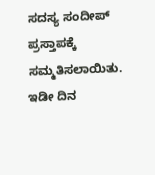ಸದಸ್ಯ ಸಂದೀಪ್ ಪ್ರಸ್ತಾಪಕ್ಕೆ ಸಮ್ಮತಿಸಲಾಯಿತು.
ಇಡೀ ದಿನ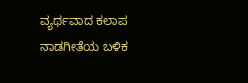ವ್ಯರ್ಥವಾದ ಕಲಾಪ
ನಾಡಗೀತೆಯ ಬಳಿಕ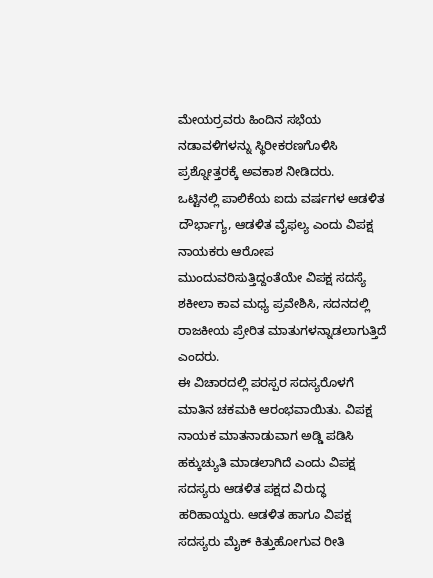ಮೇಯರ್ರವರು ಹಿಂದಿನ ಸಭೆಯ ನಡಾವಳಿಗಳನ್ನು ಸ್ಥಿರೀಕರಣಗೊಳಿಸಿ ಪ್ರಶ್ನೋತ್ತರಕ್ಕೆ ಅವಕಾಶ ನೀಡಿದರು.
ಒಟ್ಟಿನಲ್ಲಿ ಪಾಲಿಕೆಯ ಐದು ವರ್ಷಗಳ ಆಡಳಿತ ದೌರ್ಭಾಗ್ಯ, ಆಡಳಿತ ವೈಫಲ್ಯ ಎಂದು ವಿಪಕ್ಷ ನಾಯಕರು ಆರೋಪ ಮುಂದುವರಿಸುತ್ತಿದ್ದಂತೆಯೇ ವಿಪಕ್ಷ ಸದಸ್ಯೆ ಶಕೀಲಾ ಕಾವ ಮಧ್ಯ ಪ್ರವೇಶಿಸಿ, ಸದನದಲ್ಲಿ ರಾಜಕೀಯ ಪ್ರೇರಿತ ಮಾತುಗಳನ್ನಾಡಲಾಗುತ್ತಿದೆ ಎಂದರು.
ಈ ವಿಚಾರದಲ್ಲಿ ಪರಸ್ಪರ ಸದಸ್ಯರೊಳಗೆ ಮಾತಿನ ಚಕಮಕಿ ಆರಂಭವಾಯಿತು. ವಿಪಕ್ಷ ನಾಯಕ ಮಾತನಾಡುವಾಗ ಅಡ್ಡಿ ಪಡಿಸಿ ಹಕ್ಕುಚ್ಯುತಿ ಮಾಡಲಾಗಿದೆ ಎಂದು ವಿಪಕ್ಷ ಸದಸ್ಯರು ಆಡಳಿತ ಪಕ್ಷದ ವಿರುದ್ಧ ಹರಿಹಾಯ್ದರು. ಆಡಳಿತ ಹಾಗೂ ವಿಪಕ್ಷ ಸದಸ್ಯರು ಮೈಕ್ ಕಿತ್ತುಹೋಗುವ ರೀತಿ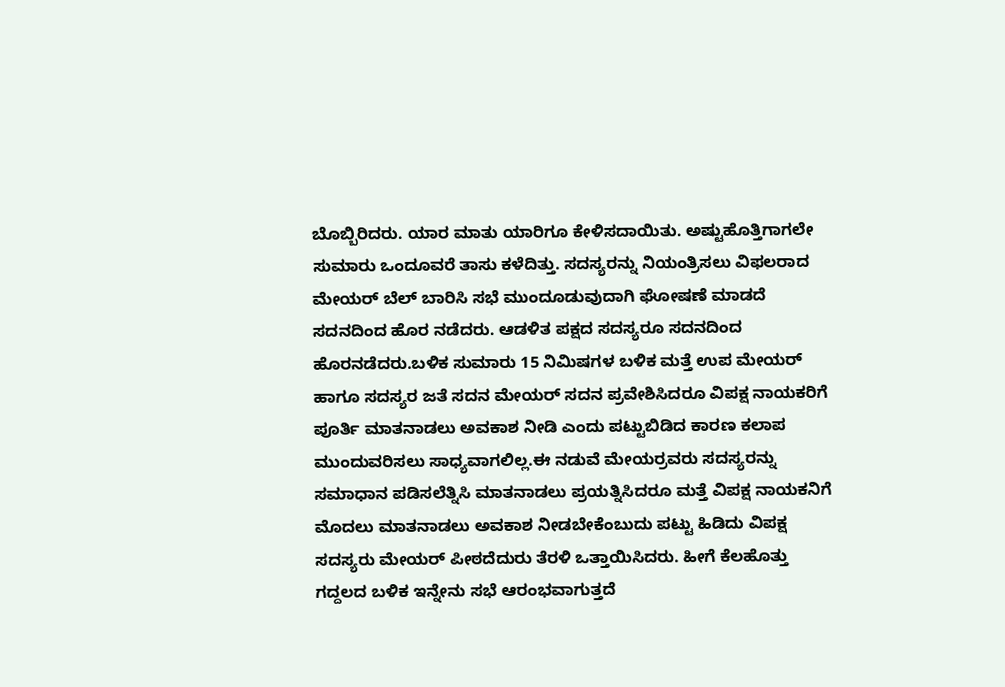ಬೊಬ್ಬಿರಿದರು. ಯಾರ ಮಾತು ಯಾರಿಗೂ ಕೇಳಿಸದಾಯಿತು. ಅಷ್ಟುಹೊತ್ತಿಗಾಗಲೇ ಸುಮಾರು ಒಂದೂವರೆ ತಾಸು ಕಳೆದಿತ್ತು. ಸದಸ್ಯರನ್ನು ನಿಯಂತ್ರಿಸಲು ವಿಫಲರಾದ ಮೇಯರ್ ಬೆಲ್ ಬಾರಿಸಿ ಸಭೆ ಮುಂದೂಡುವುದಾಗಿ ಘೋಷಣೆ ಮಾಡದೆ ಸದನದಿಂದ ಹೊರ ನಡೆದರು. ಆಡಳಿತ ಪಕ್ಷದ ಸದಸ್ಯರೂ ಸದನದಿಂದ ಹೊರನಡೆದರು.ಬಳಿಕ ಸುಮಾರು 15 ನಿಮಿಷಗಳ ಬಳಿಕ ಮತ್ತೆ ಉಪ ಮೇಯರ್ ಹಾಗೂ ಸದಸ್ಯರ ಜತೆ ಸದನ ಮೇಯರ್ ಸದನ ಪ್ರವೇಶಿಸಿದರೂ ವಿಪಕ್ಷ ನಾಯಕರಿಗೆ ಪೂರ್ತಿ ಮಾತನಾಡಲು ಅವಕಾಶ ನೀಡಿ ಎಂದು ಪಟ್ಟುಬಿಡಿದ ಕಾರಣ ಕಲಾಪ ಮುಂದುವರಿಸಲು ಸಾಧ್ಯವಾಗಲಿಲ್ಲ.ಈ ನಡುವೆ ಮೇಯರ್ರವರು ಸದಸ್ಯರನ್ನು ಸಮಾಧಾನ ಪಡಿಸಲೆತ್ನಿಸಿ ಮಾತನಾಡಲು ಪ್ರಯತ್ನಿಸಿದರೂ ಮತ್ತೆ ವಿಪಕ್ಷ ನಾಯಕನಿಗೆ ಮೊದಲು ಮಾತನಾಡಲು ಅವಕಾಶ ನೀಡಬೇಕೆಂಬುದು ಪಟ್ಟು ಹಿಡಿದು ವಿಪಕ್ಷ ಸದಸ್ಯರು ಮೇಯರ್ ಪೀಠದೆದುರು ತೆರಳಿ ಒತ್ತಾಯಿಸಿದರು. ಹೀಗೆ ಕೆಲಹೊತ್ತು ಗದ್ದಲದ ಬಳಿಕ ಇನ್ನೇನು ಸಭೆ ಆರಂಭವಾಗುತ್ತದೆ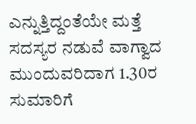ಎನ್ನುತ್ತಿದ್ದಂತೆಯೇ ಮತ್ತೆ ಸದಸ್ಯರ ನಡುವೆ ವಾಗ್ವಾದ ಮುಂದುವರಿದಾಗ 1.30ರ ಸುಮಾರಿಗೆ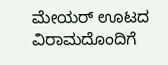ಮೇಯರ್ ಊಟದ ವಿರಾಮದೊಂದಿಗೆ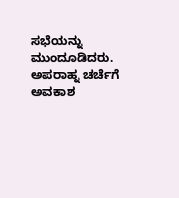ಸಭೆಯನ್ನು ಮುಂದೂಡಿದರು. ಅಪರಾಹ್ನ ಚರ್ಚೆಗೆ ಅವಕಾಶ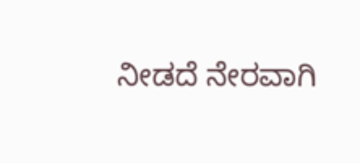ನೀಡದೆ ನೇರವಾಗಿ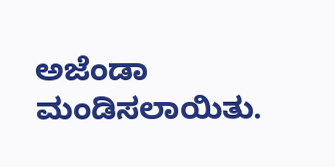ಅಜೆಂಡಾ ಮಂಡಿಸಲಾಯಿತು.